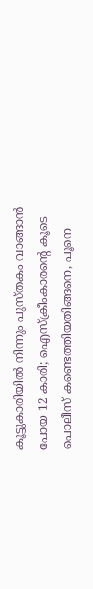കൂട്ടുകാരിയില്‍ നിന്നും പുസ്തകം വാങ്ങാന്‍ പോയ 12 കാരി; ഐസ്‌ക്രീംകാരന്റെ കൂടെ പൊലീസ് കണ്ടെത്തിയതിങ്ങനെ, പൂനെ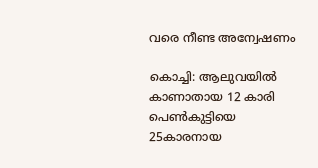വരെ നീണ്ട അന്വേഷണം

കൊച്ചി: ആലുവയില്‍ കാണാതായ 12 കാരി പെണ്‍കുട്ടിയെ 25കാരനായ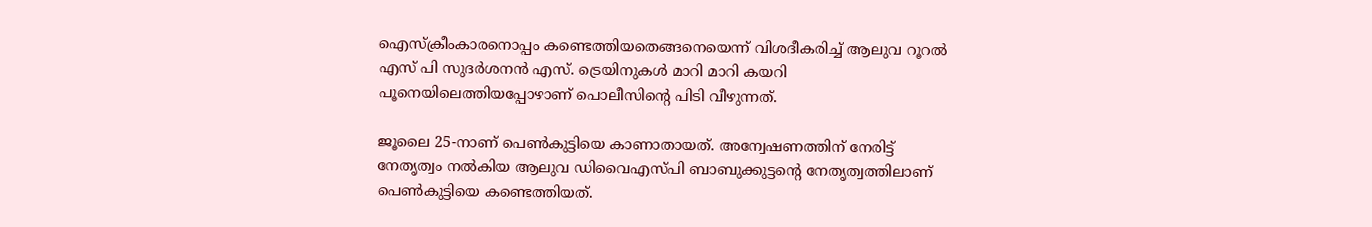ഐസ്‌ക്രീംകാരനൊപ്പം കണ്ടെത്തിയതെങ്ങനെയെന്ന് വിശദീകരിച്ച് ആലുവ റൂറല്‍ എസ് പി സുദര്‍ശനന്‍ എസ്. ട്രെയിനുകള്‍ മാറി മാറി കയറി പൂനെയിലെത്തിയപ്പോഴാണ് പൊലീസിന്റെ പിടി വീഴുന്നത്.

ജൂലൈ 25-നാണ് പെണ്‍കുട്ടിയെ കാണാതായത്. അന്വേഷണത്തിന് നേരിട്ട് നേതൃത്വം നല്‍കിയ ആലുവ ഡിവൈഎസ്പി ബാബുക്കുട്ടന്റെ നേതൃത്വത്തിലാണ് പെണ്‍കുട്ടിയെ കണ്ടെത്തിയത്.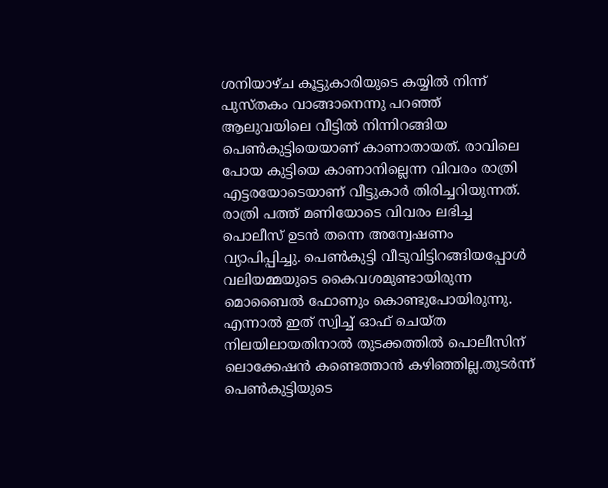ശനിയാഴ്ച കൂട്ടുകാരിയുടെ കയ്യില്‍ നിന്ന് പുസ്തകം വാങ്ങാനെന്നു പറഞ്ഞ് ആലുവയിലെ വീട്ടില്‍ നിന്നിറങ്ങിയ പെണ്‍കുട്ടിയെയാണ് കാണാതായത്. രാവിലെ പോയ കുട്ടിയെ കാണാനില്ലെന്ന വിവരം രാത്രി എട്ടരയോടെയാണ് വീട്ടുകാര്‍ തിരിച്ചറിയുന്നത്. രാത്രി പത്ത് മണിയോടെ വിവരം ലഭിച്ച പൊലീസ് ഉടന്‍ തന്നെ അന്വേഷണം വ്യാപിപ്പിച്ചു. പെണ്‍കുട്ടി വീടുവിട്ടിറങ്ങിയപ്പോള്‍ വലിയമ്മയുടെ കൈവശമുണ്ടായിരുന്ന മൊബൈല്‍ ഫോണും കൊണ്ടുപോയിരുന്നു. എന്നാല്‍ ഇത് സ്വിച്ച് ഓഫ് ചെയ്ത നിലയിലായതിനാല്‍ തുടക്കത്തില്‍ പൊലീസിന് ലൊക്കേഷന്‍ കണ്ടെത്താന്‍ കഴിഞ്ഞില്ല.തുടര്‍ന്ന് പെണ്‍കുട്ടിയുടെ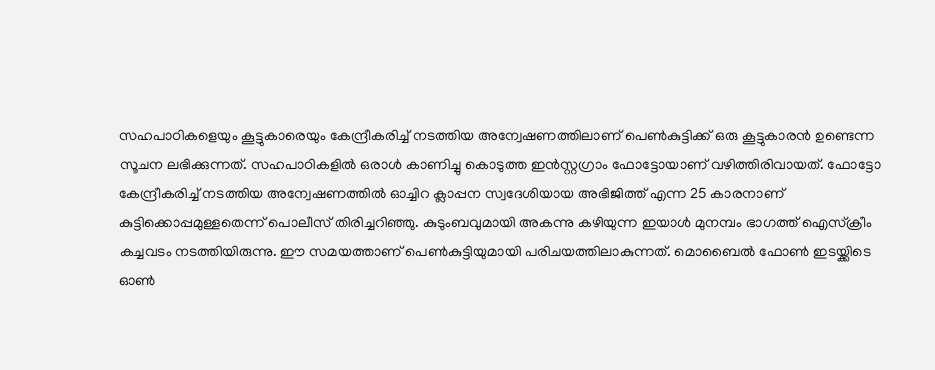സഹപാഠികളെയും കൂട്ടുകാരെയും കേന്ദ്രീകരിച്ച് നടത്തിയ അന്വേഷണത്തിലാണ് പെണ്‍കുട്ടിക്ക് ഒരു കൂട്ടുകാരന്‍ ഉണ്ടെന്ന സൂചന ലഭിക്കുന്നത്. സഹപാഠികളില്‍ ഒരാള്‍ കാണിച്ചു കൊടുത്ത ഇന്‍സ്റ്റഗ്രാം ഫോട്ടോയാണ് വഴിത്തിരിവായത്. ഫോട്ടോ കേന്ദ്രീകരിച്ച് നടത്തിയ അന്വേഷണത്തില്‍ ഓച്ചിറ ക്ലാപ്പന സ്വദേശിയായ അഭിജിത്ത് എന്ന 25 കാരനാണ് കുട്ടിക്കൊപ്പമുള്ളതെന്ന് പൊലീസ് തിരിച്ചറിഞ്ഞു. കുടുംബവുമായി അകന്നു കഴിയുന്ന ഇയാള്‍ മുനമ്പം ഭാഗത്ത് ഐസ്‌ക്രീം കച്ചവടം നടത്തിയിരുന്നു. ഈ സമയത്താണ് പെണ്‍കുട്ടിയുമായി പരിചയത്തിലാകുന്നത്. മൊബൈല്‍ ഫോണ്‍ ഇടയ്ക്കിടെ ഓണ്‍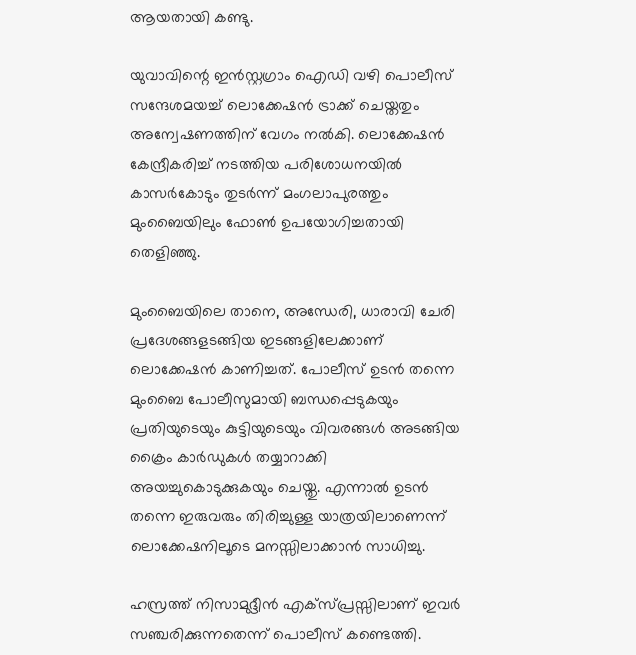ആയതായി കണ്ടു.

യുവാവിന്റെ ഇന്‍സ്റ്റഗ്രാം ഐഡി വഴി പൊലീസ് സന്ദേശമയച്ച് ലൊക്കേഷന്‍ ട്രാക്ക് ചെയ്തതും അന്വേഷണത്തിന് വേഗം നല്‍കി. ലൊക്കേഷന്‍ കേന്ദ്രീകരിച്ച് നടത്തിയ പരിശോധനയില്‍ കാസര്‍കോടും തുടര്‍ന്ന് മംഗലാപുരത്തും മുംബൈയിലും ഫോണ്‍ ഉപയോഗിച്ചതായി തെളിഞ്ഞു.

മുംബൈയിലെ താനെ, അന്ധേരി, ധാരാവി ചേരി പ്രദേശങ്ങളടങ്ങിയ ഇടങ്ങളിലേക്കാണ് ലൊക്കേഷന്‍ കാണിച്ചത്. പോലീസ് ഉടന്‍ തന്നെ മുംബൈ പോലീസുമായി ബന്ധപ്പെടുകയും പ്രതിയുടെയും കുട്ടിയുടെയും വിവരങ്ങള്‍ അടങ്ങിയ ക്രൈം കാര്‍ഡുകള്‍ തയ്യാറാക്കി അയച്ചുകൊടുക്കുകയും ചെയ്തു. എന്നാല്‍ ഉടന്‍ തന്നെ ഇരുവരും തിരിച്ചുള്ള യാത്രയിലാണെന്ന് ലൊക്കേഷനിലൂടെ മനസ്സിലാക്കാന്‍ സാധിച്ചു.

ഹസ്രത്ത് നിസാമുദ്ദീന്‍ എക്സ്പ്രസ്സിലാണ് ഇവര്‍ സഞ്ചരിക്കുന്നതെന്ന് പൊലീസ് കണ്ടെത്തി.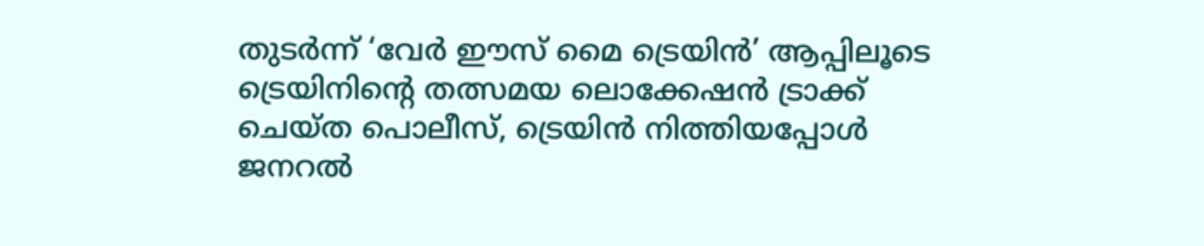തുടര്‍ന്ന് ‘വേര്‍ ഈസ് മൈ ട്രെയിന്‍’ ആപ്പിലൂടെ ട്രെയിനിന്റെ തത്സമയ ലൊക്കേഷന്‍ ട്രാക്ക് ചെയ്ത പൊലീസ്, ട്രെയിന്‍ നിത്തിയപ്പോള്‍ ജനറല്‍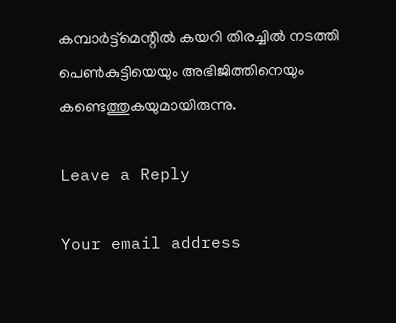കമ്പാര്‍ട്ട്മെന്റില്‍ കയറി തിരച്ചില്‍ നടത്തി പെണ്‍കുട്ടിയെയും അഭിജിത്തിനെയും കണ്ടെത്തുകയുമായിരുന്നു.

Leave a Reply

Your email address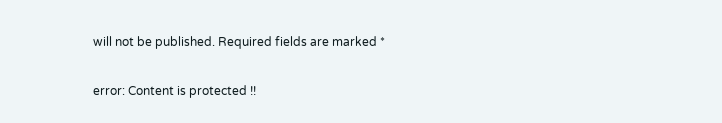will not be published. Required fields are marked *

error: Content is protected !!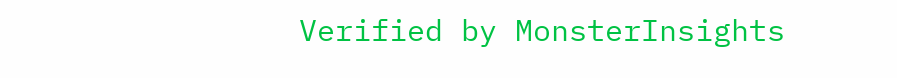Verified by MonsterInsights